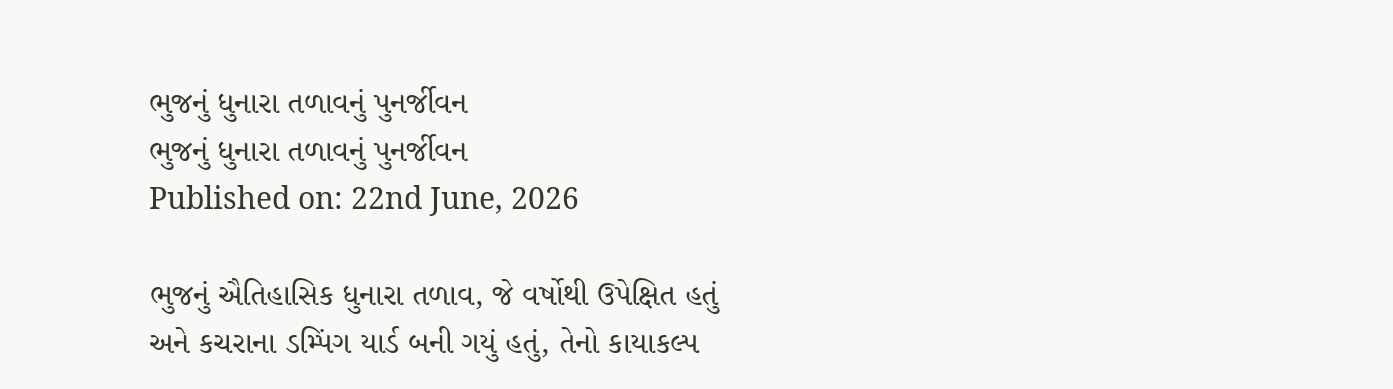ભુજનું ધુનારા તળાવનું પુનર્જીવન
ભુજનું ધુનારા તળાવનું પુનર્જીવન
Published on: 22nd June, 2026

ભુજનું ઐતિહાસિક ધુનારા તળાવ, જે વર્ષોથી ઉપેક્ષિત હતું અને કચરાના ડમ્પિંગ યાર્ડ બની ગયું હતું, તેનો કાયાકલ્પ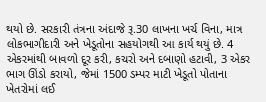થયો છે. સરકારી તંત્રના અંદાજે રૂ.30 લાખના ખર્ચ વિના, માત્ર લોકભાગીદારી અને ખેડૂતોના સહયોગથી આ કાર્ય થયું છે. 4 એકરમાંથી બાવળો દૂર કરી, કચરો અને દબાણો હટાવી, 3 એકર ભાગ ઊંડો કરાયો, જેમાં 1500 ડમ્પર માટી ખેડૂતો પોતાના ખેતરોમાં લઈ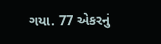ગયા. 77 એકરનું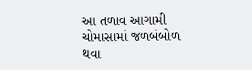આ તળાવ આગામી ચોમાસામાં જળબંબોળ થવા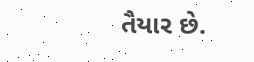તૈયાર છે.